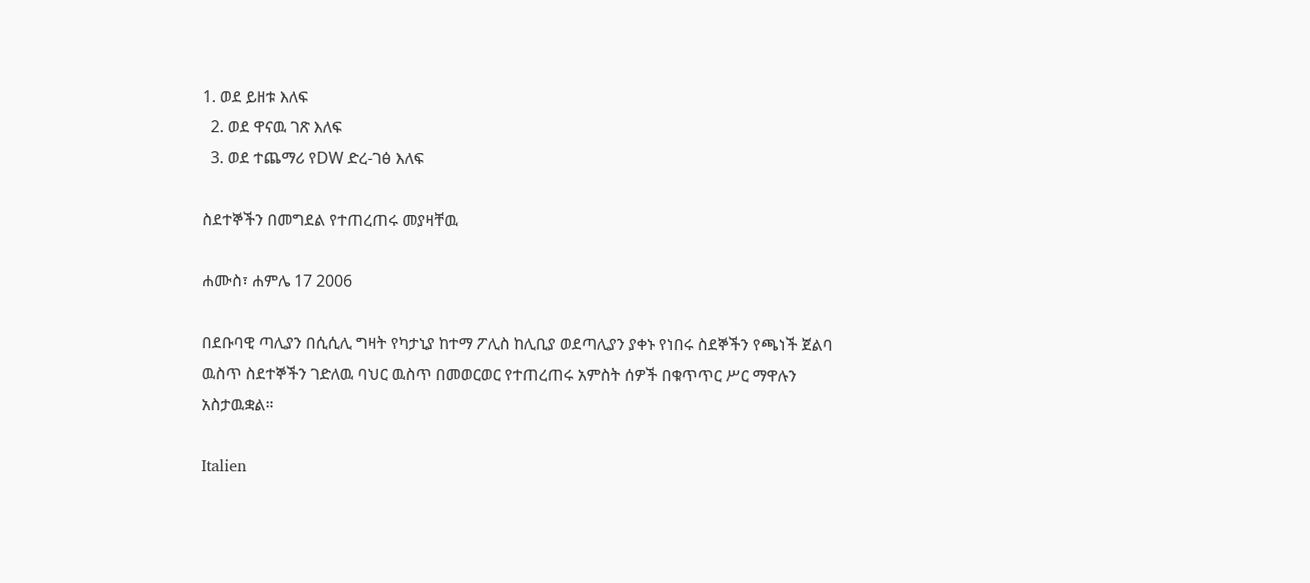1. ወደ ይዘቱ እለፍ
  2. ወደ ዋናዉ ገጽ እለፍ
  3. ወደ ተጨማሪ የDW ድረ-ገፅ እለፍ

ስደተኞችን በመግደል የተጠረጠሩ መያዛቸዉ

ሐሙስ፣ ሐምሌ 17 2006

በደቡባዊ ጣሊያን በሲሲሊ ግዛት የካታኒያ ከተማ ፖሊስ ከሊቢያ ወደጣሊያን ያቀኑ የነበሩ ስደኞችን የጫነች ጀልባ ዉስጥ ስደተኞችን ገድለዉ ባህር ዉስጥ በመወርወር የተጠረጠሩ አምስት ሰዎች በቁጥጥር ሥር ማዋሉን አስታዉቋል።

Italien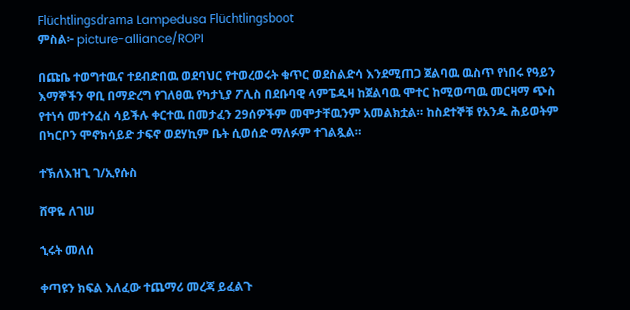Flüchtlingsdrama Lampedusa Flüchtlingsboot
ምስል፦ picture-alliance/ROPI

በጩቤ ተወግተዉና ተደብድበዉ ወደባህር የተወረወሩት ቁጥር ወደስልድሳ እንደሚጠጋ ጀልባዉ ዉስጥ የነበሩ የዓይን እማኞችን ዋቢ በማድረግ የገለፀዉ የካታኒያ ፖሊስ በደቡባዊ ላምፔዱዛ ከጀልባዉ ሞተር ከሚወጣዉ መርዛማ ጭስ የተነሳ መተንፈስ ሳይችሉ ቀርተዉ በመታፈን 29ሰዎችም መሞታቸዉንም አመልክቷል። ከስደተኞቹ የአንዱ ሕይወትም በካርቦን ሞኖክሳይድ ታፍኖ ወደሃኪም ቤት ሲወሰድ ማለፉም ተገልጿል።

ተኽለእዝጊ ገ/ኢየሱስ

ሸዋዬ ለገሠ

ኂሩት መለሰ

ቀጣዩን ክፍል እለፈው ተጨማሪ መረጃ ይፈልጉ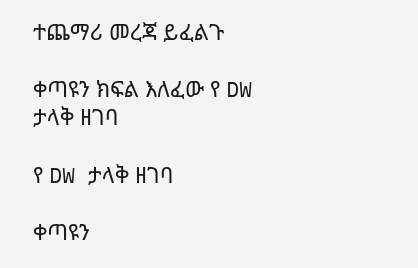ተጨማሪ መረጃ ይፈልጉ

ቀጣዩን ክፍል እለፈው የ DW ታላቅ ዘገባ

የ DW ታላቅ ዘገባ

ቀጣዩን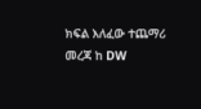ክፍል እለፈው ተጨማሪ መረጃ ከ DW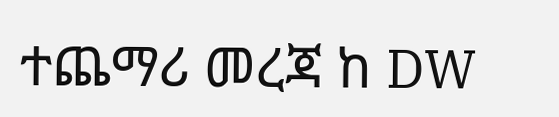ተጨማሪ መረጃ ከ DW